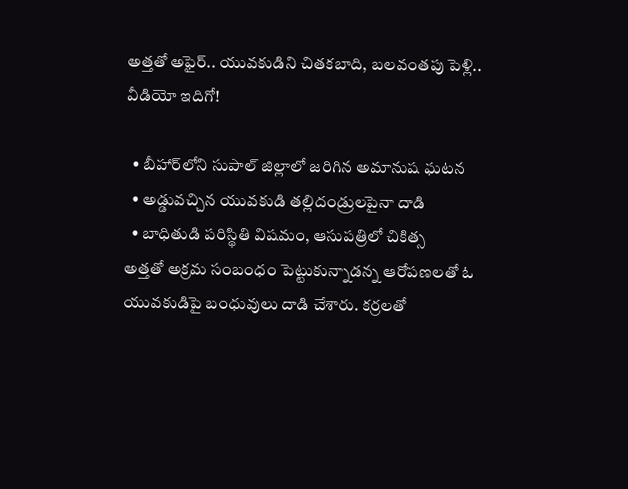అత్తతో అఫైర్.. యువకుడిని చితకబాది, బలవంతపు పెళ్లి.. వీడియో ఇదిగో!

  • బీహార్‌లోని సుపాల్ జిల్లాలో జరిగిన అమానుష ఘటన
  • అడ్డువచ్చిన యువకుడి తల్లిదండ్రులపైనా దాడి
  • బాధితుడి పరిస్థితి విషమం, ఆసుపత్రిలో చికిత్స
అత్తతో అక్రమ సంబంధం పెట్టుకున్నాడన్న ఆరోపణలతో ఓ యువకుడిపై బంధువులు దాడి చేశారు. కర్రలతో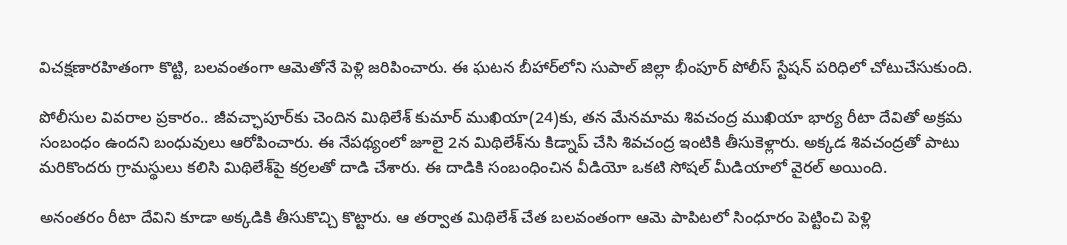విచక్షణారహితంగా కొట్టి, బలవంతంగా ఆమెతోనే పెళ్లి జరిపించారు. ఈ ఘటన బీహార్‌లోని సుపాల్ జిల్లా భీంపూర్ పోలీస్ స్టేషన్ పరిధిలో చోటుచేసుకుంది.

పోలీసుల వివరాల ప్రకారం.. జీవచ్ఛాపూర్‌కు చెందిన మిథిలేశ్ కుమార్ ముఖియా(24)కు, తన మేనమామ శివచంద్ర ముఖియా భార్య రీటా దేవితో అక్రమ సంబంధం ఉందని బంధువులు ఆరోపించారు. ఈ నేపథ్యంలో జూలై 2న మిథిలేశ్‌ను కిడ్నాప్ చేసి శివచంద్ర ఇంటికి తీసుకెళ్లారు. అక్కడ శివచంద్రతో పాటు మరికొందరు గ్రామస్థులు కలిసి మిథిలేశ్‌పై కర్రలతో దాడి చేశారు. ఈ దాడికి సంబంధించిన వీడియో ఒకటి సోషల్ మీడియాలో వైరల్ అయింది.

అనంతరం రీటా దేవిని కూడా అక్కడికి తీసుకొచ్చి కొట్టారు. ఆ తర్వాత మిథిలేశ్ చేత బలవంతంగా ఆమె పాపిటలో సింధూరం పెట్టించి పెళ్లి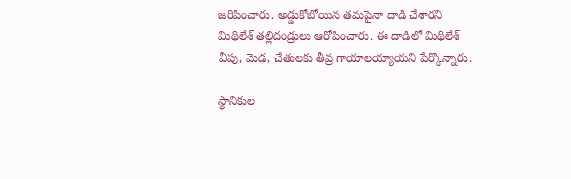జరిపించారు. అడ్డుకోబోయిన తమపైనా దాడి చేశారని మిథిలేశ్ తల్లిదండ్రులు ఆరోపించారు. ఈ దాడిలో మిథిలేశ్ వీపు, మెడ, చేతులకు తీవ్ర గాయాలయ్యాయని పేర్కొన్నారు.

స్థానికుల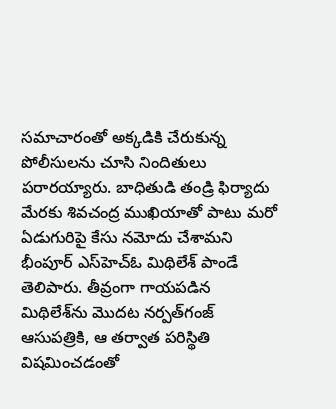సమాచారంతో అక్కడికి చేరుకున్న పోలీసులను చూసి నిందితులు పరారయ్యారు. బాధితుడి తండ్రి ఫిర్యాదు మేరకు శివచంద్ర ముఖియాతో పాటు మరో ఏడుగురిపై కేసు నమోదు చేశామని భీంపూర్ ఎస్‌హెచ్‌ఓ మిథిలేశ్ పాండే తెలిపారు. తీవ్రంగా గాయపడిన మిథిలేశ్‌ను మొదట నర్పత్‌గంజ్ ఆసుపత్రికి, ఆ తర్వాత పరిస్థితి విషమించడంతో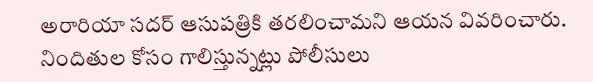అరారియా సదర్ ఆసుపత్రికి తరలించామని ఆయన వివరించారు. నిందితుల కోసం గాలిస్తున్నట్లు పోలీసులు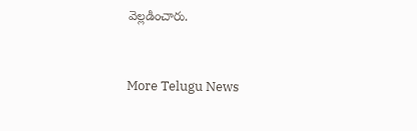వెల్లడించారు.


More Telugu News